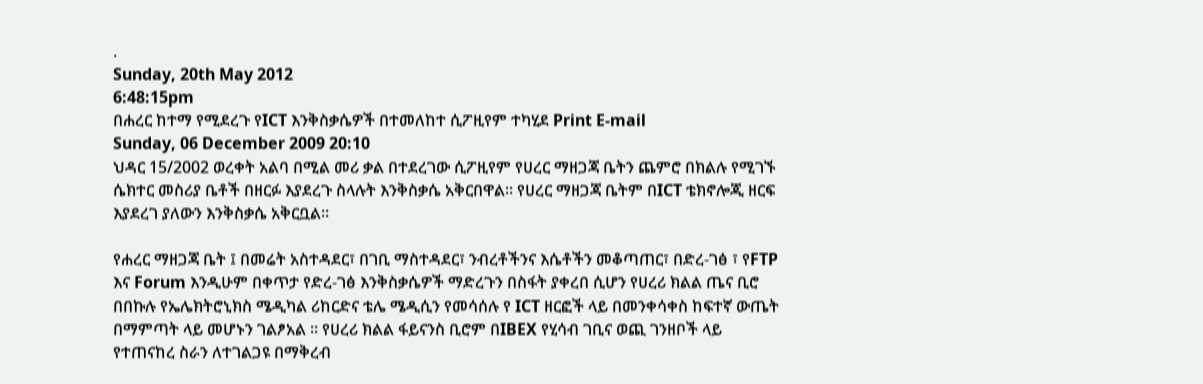.
Sunday, 20th May 2012
6:48:15pm
በሐረር ከተማ የሚደረጉ የICT እንቅስቃሴዎች በተመለከተ ሲፖዚየም ተካሂደ Print E-mail
Sunday, 06 December 2009 20:10
ህዳር 15/2002 ወረቀት አልባ በሚል መሪ ቃል በተደረገው ሲፖዚየም የሀረር ማዘጋጃ ቤትን ጨምሮ በክልሉ የሚገኙ ሴክተር መስሪያ ቤቶች በዘርፉ እያደረጉ ስላሉት እንቅስቃሴ አቅርበዋል፡፡ የሀረር ማዘጋጃ ቤትም በICT ቴክኖሎጂ ዘርፍ  እያደረገ ያለውን እንቅስቃሴ አቅርቧል።

የሐረር ማዘጋጃ ቤት ፤ በመሬት አስተዳደር፣ በገቢ ማስተዳደር፣ ንብረቶችንና እሴቶችን መቆጣጠር፣ በድረ-ገፅ ፣ የFTP እና Forum እንዲሁም በቀጥታ የድረ-ገፅ እንቅስቃሴዎች ማድረጉን በስፋት ያቀረበ ሲሆን የሀረሪ ክልል ጤና ቢሮ በበኩሉ የኤሌክትሮኒክስ ሜዲካል ሪከርድና ቴሌ ሜዲሲን የመሳሰሉ የ ICT ዘርፎች ላይ በመንቀሳቀስ ከፍተኛ ውጤት በማምጣት ላይ መሆኑን ገልፆአል ፡፡ የሀረሪ ክልል ፋይናንስ ቢሮም በIBEX የሂሳብ ገቢና ወጪ ገንዘቦች ላይ የተጠናከረ ስራን ለተገልጋዩ በማቅረብ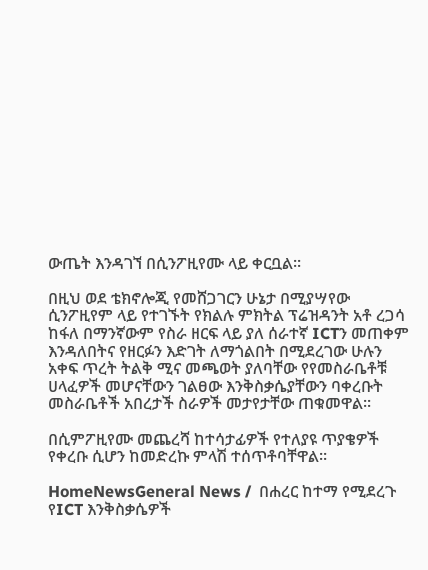ውጤት እንዳገኘ በሲንፖዚየሙ ላይ ቀርቧል፡፡

በዚህ ወደ ቴክኖሎጂ የመሸጋገርን ሁኔታ በሚያሣየው ሲንፖዚየም ላይ የተገኙት የክልሉ ምክትል ፕሬዝዳንት አቶ ረጋሳ ከፋለ በማንኛውም የስራ ዘርፍ ላይ ያለ ሰራተኛ ICTን መጠቀም እንዳለበትና የዘርፉን እድገት ለማጎልበት በሚደረገው ሁሉን አቀፍ ጥረት ትልቅ ሚና መጫወት ያለባቸው የየመስራቤቶቹ ሀላፈዎች መሆናቸውን ገልፀው እንቅስቃሴያቸውን ባቀረቡት መስራቤቶች አበረታች ስራዎች መታየታቸው ጠቁመዋል፡፡

በሲምፖዚየሙ መጨረሻ ከተሳታፊዎች የተለያዩ ጥያቄዎች የቀረቡ ሲሆን ከመድረኩ ምላሽ ተሰጥቶባቸዋል፡፡

HomeNewsGeneral News /  በሐረር ከተማ የሚደረጉ የICT እንቅስቃሴዎች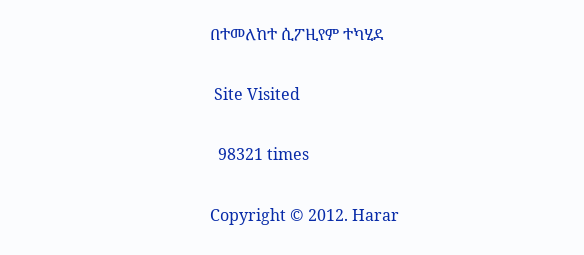በተመለከተ ሲፖዚየም ተካሂደ

 Site Visited

  98321 times

Copyright © 2012. Harar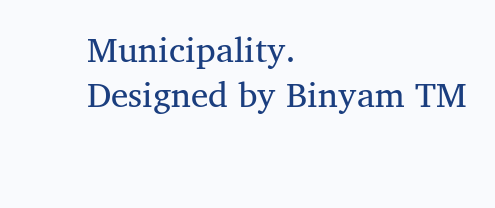Municipality.                 Designed by Binyam TM